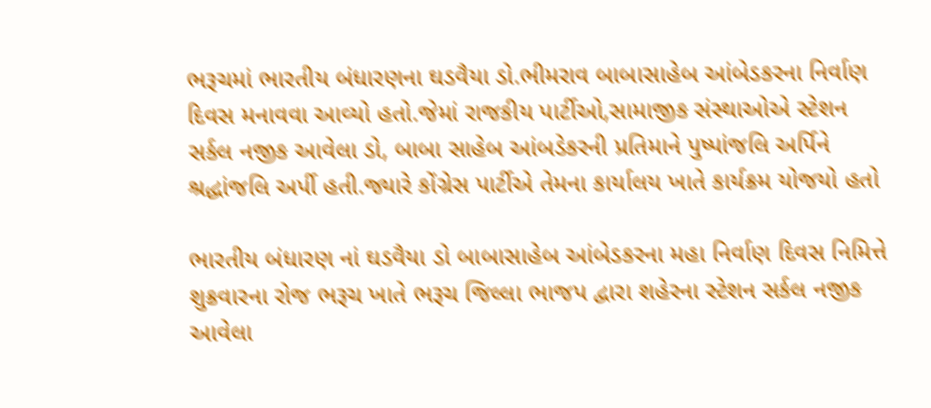ભરૂચમાં ભારતીય બંધારણના ઘડવૈયા ડો.ભીમરાવ બાબાસાહેબ આંબેડકરના નિર્વાણ દિવસ મનાવવા આવ્યો હતો.જેમાં રાજકીય પાર્ટીઓ,સામાજીક સંસ્થાઓએ સ્ટેશન સર્કલ નજીક આવેલા ડો, બાબા સાહેબ આંબડેકરની પ્રતિમાને પુષ્પાંજલિ અર્પિને શ્રદ્ધાંજલિ અર્પી હતી.જ્યારે કોંગ્રેસ પાર્ટીએ તેમના કાર્યાલય ખાતે કાર્યક્રમ યોજયો હતો

ભારતીય બંધારણ નાં ઘડવૈયા ડો બાબાસાહેબ આંબેડકરના મહા નિર્વાણ દિવસ નિમિત્તે શુક્રવારના રોજ ભરૂચ ખાતે ભરૂચ જિલ્લા ભાજપ દ્વારા શહેરના સ્ટેશન સર્કલ નજીક આવેલા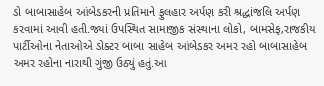ડો બાબાસાહેબ આંબેડકરની પ્રતિમાને ફુલહાર અર્પણ કરી શ્રદ્ધાંજલિ અર્પણ કરવામાં આવી હતી.જ્યાં ઉપસ્થિત સામાજીક સંસ્થાના લોકો, બામસેફ,રાજકીય પાર્ટીઓના નેતાઓએ ડોક્ટર બાબા સાહેબ આંબેડકર અમર રહો બાબાસાહેબ અમર રહોના નારાથી ગુંજી ઉઠ્યું હતું.આ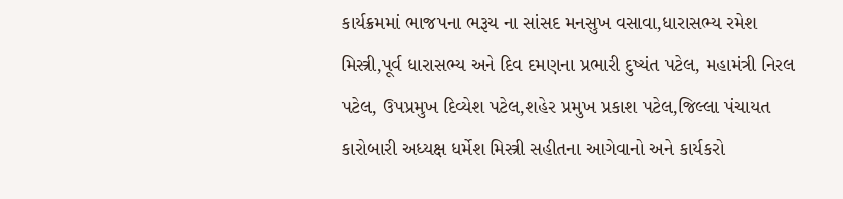કાર્યક્રમમાં ભાજપના ભરૂચ ના સાંસદ મનસુખ વસાવા,ધારાસભ્ય રમેશ મિસ્ત્રી,પૂર્વ ધારાસભ્ય અને દિવ દમણના પ્રભારી દુષ્યંત પટેલ, મહામંત્રી નિરલ પટેલ, ઉપપ્રમુખ દિવ્યેશ પટેલ,શહેર પ્રમુખ પ્રકાશ પટેલ,જિલ્લા પંચાયત કારોબારી અધ્યક્ષ ધર્મેશ મિસ્ત્રી સહીતના આગેવાનો અને કાર્યકરો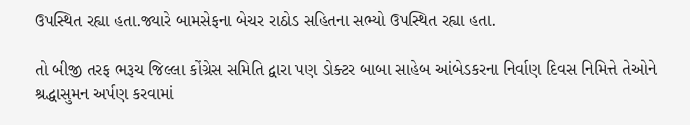ઉપસ્થિત રહ્યા હતા.જ્યારે બામસેફના બેચર રાઠોડ સહિતના સભ્યો ઉપસ્થિત રહ્યા હતા.

તો બીજી તરફ ભરૂચ જિલ્લા કોંગ્રેસ સમિતિ દ્વારા પણ ડોક્ટર બાબા સાહેબ આંબેડકરના નિર્વાણ દિવસ નિમિત્તે તેઓને શ્રદ્ધાસુમન અર્પણ કરવામાં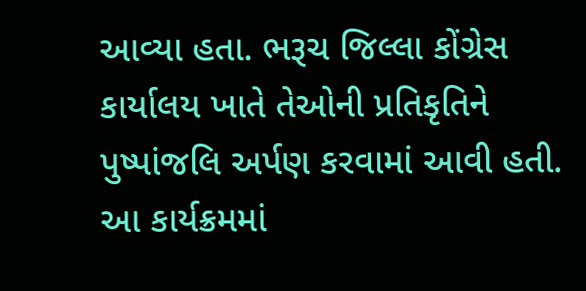આવ્યા હતા. ભરૂચ જિલ્લા કોંગ્રેસ કાર્યાલય ખાતે તેઓની પ્રતિકૃતિને પુષ્પાંજલિ અર્પણ કરવામાં આવી હતી. આ કાર્યક્રમમાં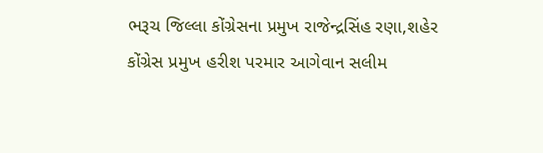ભરૂચ જિલ્લા કોંગ્રેસના પ્રમુખ રાજેન્દ્રસિંહ રણા,શહેર કોંગ્રેસ પ્રમુખ હરીશ પરમાર આગેવાન સલીમ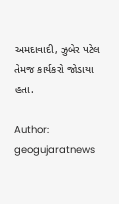અમદાવાદી, ઝુબેર પટેલ તેમજ કાર્યકરો જોડાયા હતા.

Author: geogujaratnews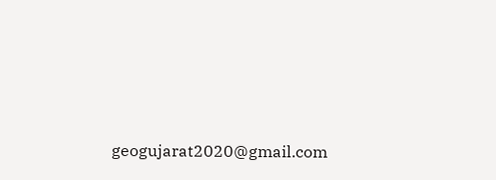geogujarat2020@gmail.com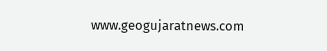www.geogujaratnews.com